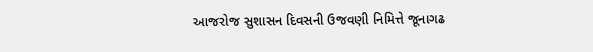આજરોજ સુશાસન દિવસની ઉજવણી નિમિત્તે જૂનાગઢ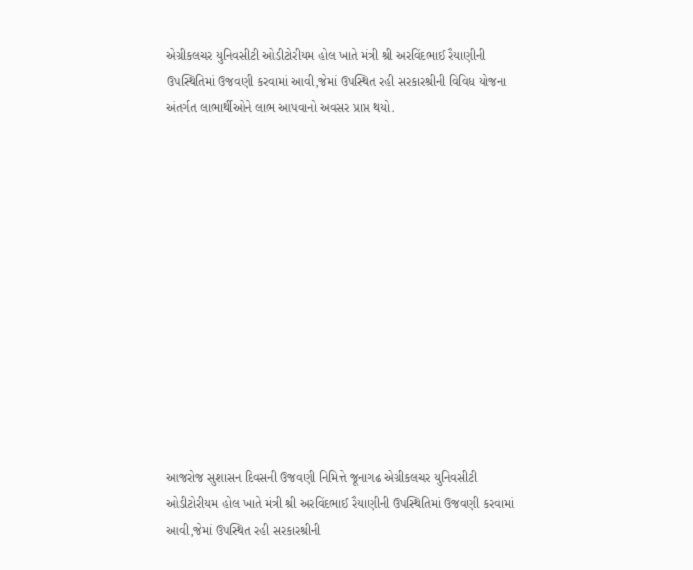એગ્રીકલચર યુનિવસીટી ઓડીટોરીયમ હોલ ખાતે મંત્રી શ્રી અરવિંદભાઈ રૈયાણીની ઉપસ્થિતિમાં ઉજવણી કરવામાં આવી,જેમાં ઉપસ્થિત રહી સરકારશ્રીની વિવિધ યોજના અંતર્ગત લાભાર્થીઓને લાભ આપવાનો અવસર પ્રાપ્ત થયો.













આજરોજ સુશાસન દિવસની ઉજવણી નિમિત્તે જૂનાગઢ એગ્રીકલચર યુનિવસીટી ઓડીટોરીયમ હોલ ખાતે મંત્રી શ્રી અરવિંદભાઈ રૈયાણીની ઉપસ્થિતિમાં ઉજવણી કરવામાં આવી,જેમાં ઉપસ્થિત રહી સરકારશ્રીની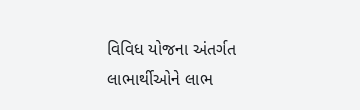વિવિધ યોજના અંતર્ગત લાભાર્થીઓને લાભ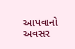આપવાનો અવસર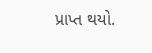પ્રાપ્ત થયો.